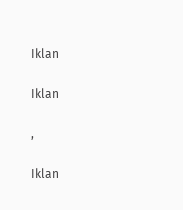Iklan

Iklan

,

Iklan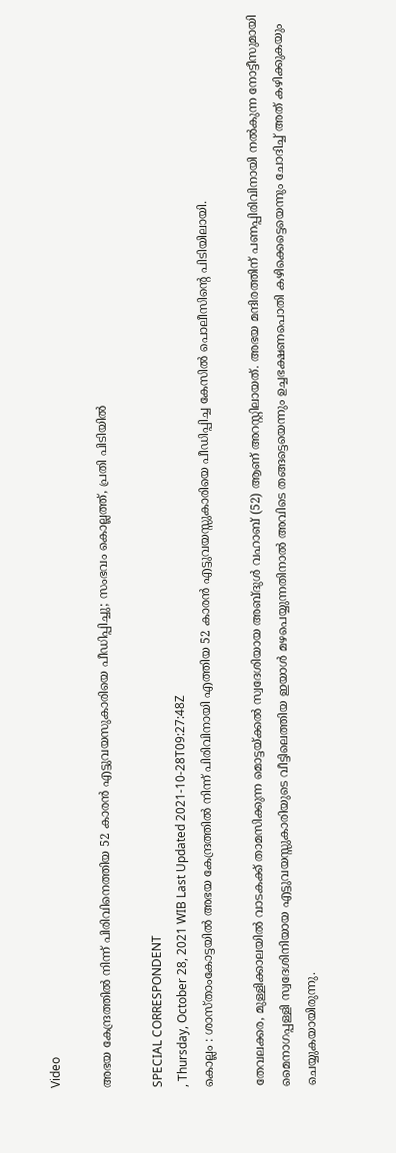Video

അഭയ കേന്ദ്രത്തിൽ നിന്ന് പിരിവിനെത്തിയ 52 കാരൻ എട്ടുവയസുകാരിയെ പീഡിപ്പിച്ചു; സംഭവം കൊല്ലത്ത്, പ്രതി പിടിയിൽ

SPECIAL CORRESPONDENT
, Thursday, October 28, 2021 WIB Last Updated 2021-10-28T09:27:48Z
കൊല്ലം : ശാസ്താംകോട്ടയിൽ അഭയ കേന്ദ്രത്തിൽ നിന്ന് പിരിവിനായി എത്തിയ 52 കാരൻ എട്ടുവയസ്സുകാരിയെ പീഡിപ്പിച്ച കേസിൽ പൊലീസിൻ്റെ പിടിയിലായി.

തേവലക്കര, മുള്ളിക്കാലയിൽ വാടകക്ക് താമസിക്കുന്ന മൊട്ടയ്ക്കല്‍ സ്വദേശിയായ അബ്ദുള്‍ വഹാബ് (52) ആണ് അറസ്റ്റിലായത്. അഭയ മന്ദിരത്തിന് പണപ്പിരിവിനായി നൽകുന്ന നോട്ടീസുമായി മൈനാഗപ്പള്ളി സ്വദേശിനിയായ എട്ടുവയസ്സുകാരിയുടെ വീട്ടിലെത്തിയ ഇയാള്‍ മഴപെയ്യുന്നതിനാല്‍ അവിടെ തങ്ങട്ടെയെന്നും ഉച്ചഭക്ഷണപൊതി കഴിക്കെട്ടെയെന്നും ചോദിച്ച് അത് കഴിക്കുകയും ചെയ്യുകയായിരുന്നു.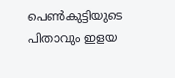പെണ്‍കുട്ടിയുടെ പിതാവും ഇളയ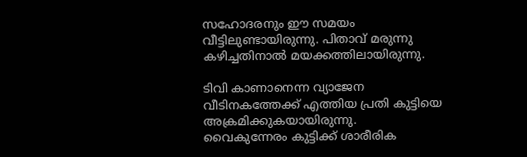സഹോദരനും ഈ സമയം വീട്ടിലുണ്ടായിരുന്നു. പിതാവ് മരുന്നു കഴിച്ചതിനാല്‍ മയക്കത്തിലായിരുന്നു.

ടിവി കാണാനെന്ന വ്യാജേന വീടിനകത്തേക്ക് എത്തിയ പ്രതി കുട്ടിയെ അക്രമിക്കുകയായിരുന്നു. വൈകുന്നേരം കുട്ടിക്ക് ശാരീരിക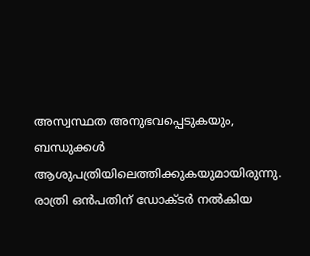അസ്വസ്ഥത അനുഭവപ്പെടുകയും, ബന്ധുക്കൾ ആശുപത്രിയിലെത്തിക്കുകയുമായിരുന്നു. രാത്രി ഒന്‍പതിന് ഡോക്ടര്‍ നല്‍കിയ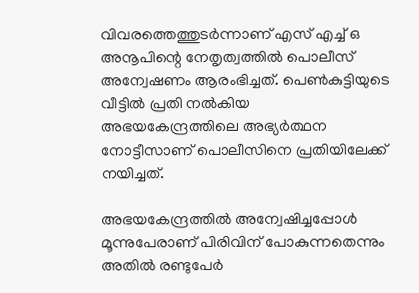വിവരത്തെത്തുടര്‍ന്നാണ് എസ് എച്ച് ഒ അനൂപിന്റെ നേതൃത്വത്തില്‍ പൊലീസ് അന്വേഷണം ആരംഭിച്ചത്. പെൺകുട്ടിയുടെ വീട്ടിൽ പ്രതി നൽകിയ അഭയകേന്ദ്രത്തിലെ അഭ്യർത്ഥന നോട്ടീസാണ് പൊലീസിനെ പ്രതിയിലേക്ക് നയിച്ചത്.

അഭയകേന്ദ്രത്തില്‍ അന്വേഷിച്ചപ്പോള്‍ മൂന്നുപേരാണ് പിരിവിന് പോകുന്നതെന്നും അതില്‍ രണ്ടുപേര്‍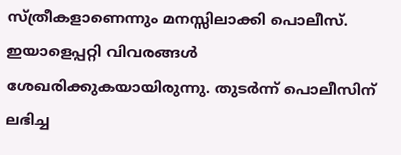സ്ത്രീകളാണെന്നും മനസ്സിലാക്കി പൊലീസ്. ഇയാളെപ്പറ്റി വിവരങ്ങൾ ശേഖരിക്കുകയായിരുന്നു. തുടർന്ന് പൊലീസിന് ലഭിച്ച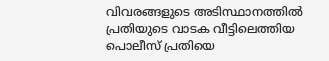വിവരങ്ങളുടെ അടിസ്ഥാനത്തിൽ പ്രതിയുടെ വാടക വീട്ടിലെത്തിയ പൊലീസ് പ്രതിയെ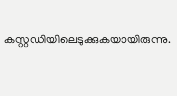കസ്റ്റഡിയിലെടുക്കുകയായിരുന്നു.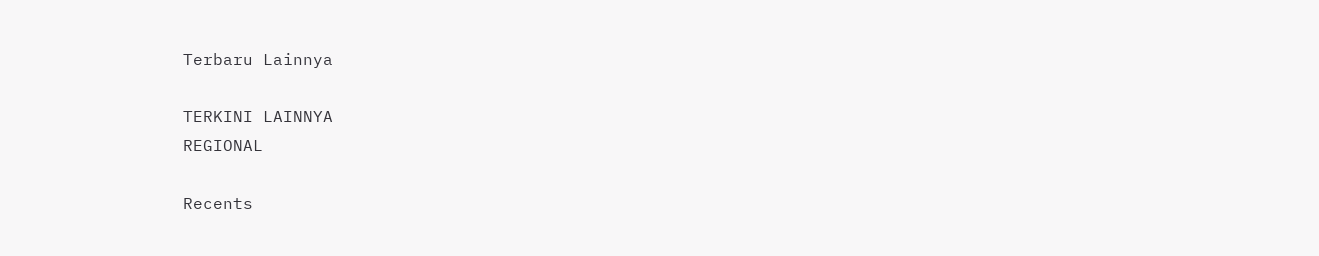Terbaru Lainnya

TERKINI LAINNYA
REGIONAL

Recents